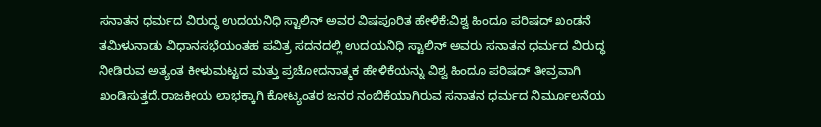ಸನಾತನ ಧರ್ಮದ ವಿರುದ್ಧ ಉದಯನಿಧಿ ಸ್ಟಾಲಿನ್ ಅವರ ವಿಷಪೂರಿತ ಹೇಳಿಕೆ:ವಿಶ್ವ ಹಿಂದೂ ಪರಿಷದ್ ಖಂಡನೆ
ತಮಿಳುನಾಡು ವಿಧಾನಸಭೆಯಂತಹ ಪವಿತ್ರ ಸದನದಲ್ಲಿ ಉದಯನಿಧಿ ಸ್ಟಾಲಿನ್ ಅವರು ಸನಾತನ ಧರ್ಮದ ವಿರುದ್ಧ ನೀಡಿರುವ ಅತ್ಯಂತ ಕೀಳುಮಟ್ಟದ ಮತ್ತು ಪ್ರಚೋದನಾತ್ಮಕ ಹೇಳಿಕೆಯನ್ನು ವಿಶ್ವ ಹಿಂದೂ ಪರಿಷದ್ ತೀವ್ರವಾಗಿ ಖಂಡಿಸುತ್ತದೆ.ರಾಜಕೀಯ ಲಾಭಕ್ಕಾಗಿ ಕೋಟ್ಯಂತರ ಜನರ ನಂಬಿಕೆಯಾಗಿರುವ ಸನಾತನ ಧರ್ಮದ ನಿರ್ಮೂಲನೆಯ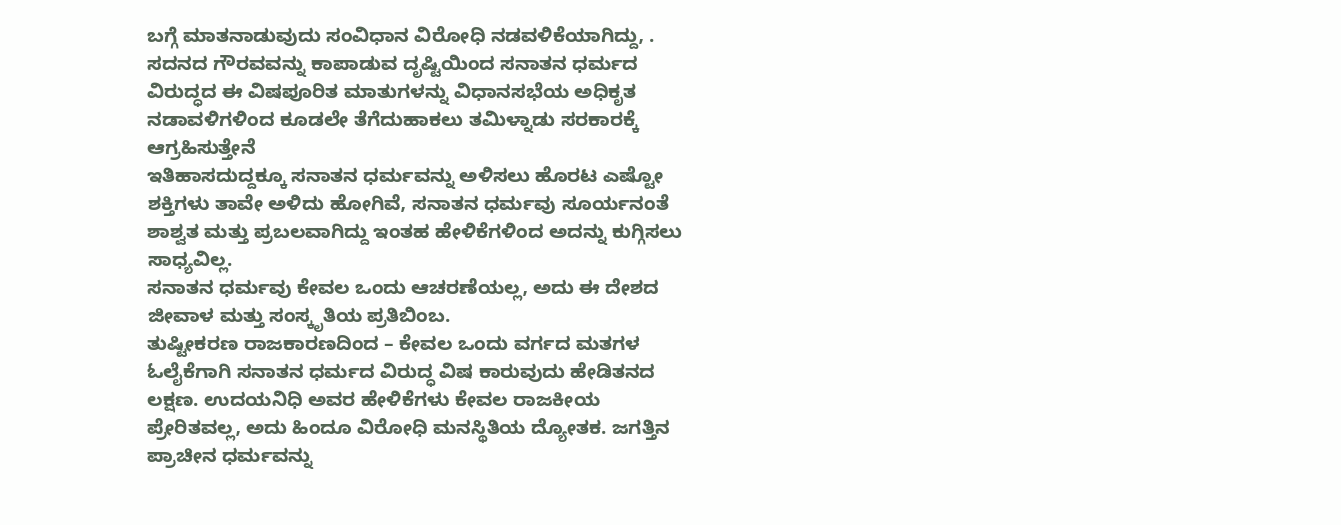ಬಗ್ಗೆ ಮಾತನಾಡುವುದು ಸಂವಿಧಾನ ವಿರೋಧಿ ನಡವಳಿಕೆಯಾಗಿದ್ದು, . ಸದನದ ಗೌರವವನ್ನು ಕಾಪಾಡುವ ದೃಷ್ಟಿಯಿಂದ ಸನಾತನ ಧರ್ಮದ ವಿರುದ್ಧದ ಈ ವಿಷಪೂರಿತ ಮಾತುಗಳನ್ನು ವಿಧಾನಸಭೆಯ ಅಧಿಕೃತ ನಡಾವಳಿಗಳಿಂದ ಕೂಡಲೇ ತೆಗೆದುಹಾಕಲು ತಮಿಳ್ನಾಡು ಸರಕಾರಕ್ಕೆ ಆಗ್ರಹಿಸುತ್ತೇನೆ
ಇತಿಹಾಸದುದ್ದಕ್ಕೂ ಸನಾತನ ಧರ್ಮವನ್ನು ಅಳಿಸಲು ಹೊರಟ ಎಷ್ಟೋ ಶಕ್ತಿಗಳು ತಾವೇ ಅಳಿದು ಹೋಗಿವೆ, ಸನಾತನ ಧರ್ಮವು ಸೂರ್ಯನಂತೆ ಶಾಶ್ವತ ಮತ್ತು ಪ್ರಬಲವಾಗಿದ್ದು ಇಂತಹ ಹೇಳಿಕೆಗಳಿಂದ ಅದನ್ನು ಕುಗ್ಗಿಸಲು ಸಾಧ್ಯವಿಲ್ಲ.
ಸನಾತನ ಧರ್ಮವು ಕೇವಲ ಒಂದು ಆಚರಣೆಯಲ್ಲ, ಅದು ಈ ದೇಶದ ಜೀವಾಳ ಮತ್ತು ಸಂಸ್ಕೃತಿಯ ಪ್ರತಿಬಿಂಬ.
ತುಷ್ಟೀಕರಣ ರಾಜಕಾರಣದಿಂದ – ಕೇವಲ ಒಂದು ವರ್ಗದ ಮತಗಳ ಓಲೈಕೆಗಾಗಿ ಸನಾತನ ಧರ್ಮದ ವಿರುದ್ಧ ವಿಷ ಕಾರುವುದು ಹೇಡಿತನದ ಲಕ್ಷಣ. ಉದಯನಿಧಿ ಅವರ ಹೇಳಿಕೆಗಳು ಕೇವಲ ರಾಜಕೀಯ ಪ್ರೇರಿತವಲ್ಲ, ಅದು ಹಿಂದೂ ವಿರೋಧಿ ಮನಸ್ಥಿತಿಯ ದ್ಯೋತಕ. ಜಗತ್ತಿನ ಪ್ರಾಚೀನ ಧರ್ಮವನ್ನು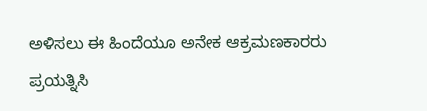ಅಳಿಸಲು ಈ ಹಿಂದೆಯೂ ಅನೇಕ ಆಕ್ರಮಣಕಾರರು ಪ್ರಯತ್ನಿಸಿ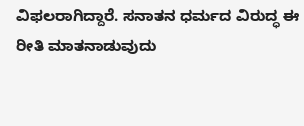ವಿಫಲರಾಗಿದ್ದಾರೆ. ಸನಾತನ ಧರ್ಮದ ವಿರುದ್ಧ ಈ ರೀತಿ ಮಾತನಾಡುವುದು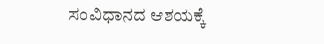ಸಂವಿಧಾನದ ಆಶಯಕ್ಕೆ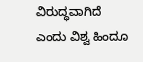ವಿರುದ್ಧವಾಗಿದೆ ಎಂದು ವಿಶ್ವ ಹಿಂದೂ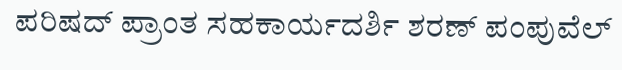ಪರಿಷದ್ ಪ್ರಾಂತ ಸಹಕಾರ್ಯದರ್ಶಿ ಶರಣ್ ಪಂಪುವೆಲ್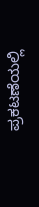ಪ್ರಕಟಣೆಯಲ್ಲಿ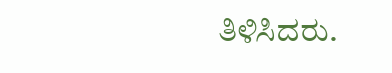ತಿಳಿಸಿದರು.